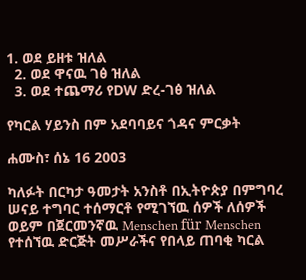1. ወደ ይዘቱ ዝለል
  2. ወደ ዋናዉ ገፅ ዝለል
  3. ወደ ተጨማሪ የDW ድረ-ገፅ ዝለል

የካርል ሃይንስ በም አደባባይና ጎዳና ምርቃት

ሐሙስ፣ ሰኔ 16 2003

ካለፉት በርካታ ዓመታት አንስቶ በኢትዮጵያ በምግባረ ሠናይ ተግባር ተሰማርቶ የሚገኘዉ ሰዎች ለሰዎች ወይም በጀርመንኛዉ Menschen für Menschen የተሰኘዉ ድርጅት መሥራችና የበላይ ጠባቂ ካርል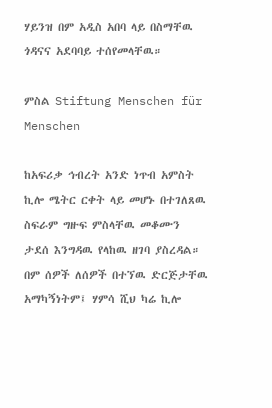ሃይንዝ በም አዲስ አበባ ላይ በስማቸዉ ጎዳናና አደባባይ ተሰየመላቸዉ።

ምስል Stiftung Menschen für Menschen

ከአፍሪቃ ኅብረት አንድ ነጥብ አምስት ኪሎ ሜትር ርቀት ላይ መሆኑ በተገለጸዉ ስፍራም ግዙፍ ምስላቸዉ መቆሙን ታደሰ እንግዳዉ የላከዉ ዘገባ ያስረዳል። በም ሰዎች ለሰዎች በተኘዉ ድርጅታቸዉ አማካኝነትም፤ ሃምሳ ሺህ ካሬ ኪሎ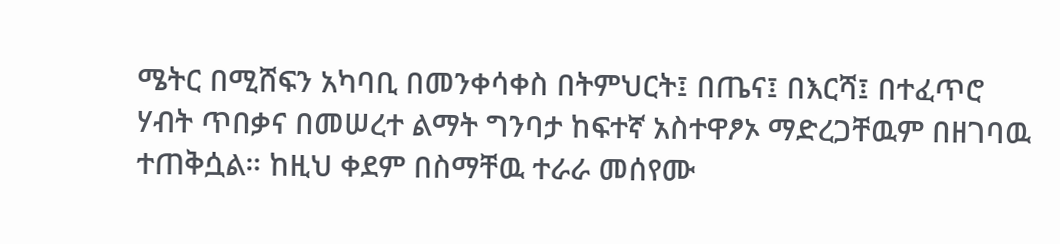ሜትር በሚሸፍን አካባቢ በመንቀሳቀስ በትምህርት፤ በጤና፤ በእርሻ፤ በተፈጥሮ ሃብት ጥበቃና በመሠረተ ልማት ግንባታ ከፍተኛ አስተዋፆኦ ማድረጋቸዉም በዘገባዉ ተጠቅሷል። ከዚህ ቀደም በስማቸዉ ተራራ መሰየሙ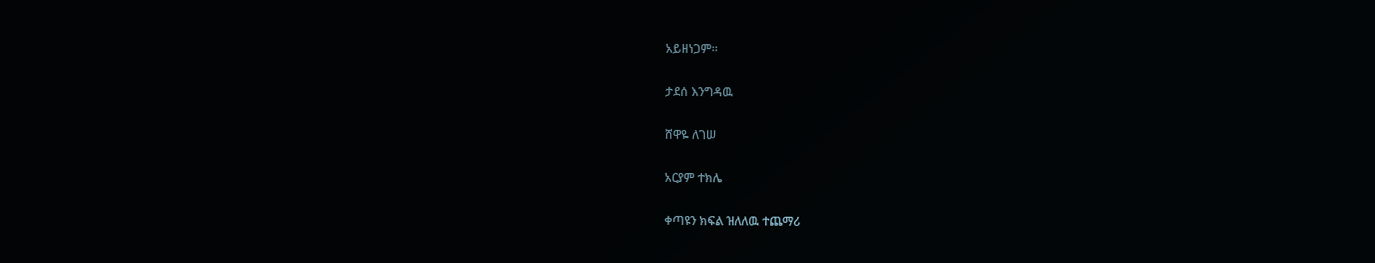አይዘነጋም።

ታደሰ እንግዳዉ

ሸዋዬ ለገሠ

አርያም ተክሌ

ቀጣዩን ክፍል ዝለለዉ ተጨማሪ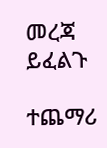መረጃ ይፈልጉ

ተጨማሪ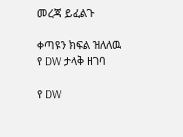መረጃ ይፈልጉ

ቀጣዩን ክፍል ዝለለዉ የ DW ታላቅ ዘገባ

የ DW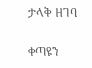ታላቅ ዘገባ

ቀጣዩን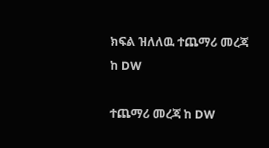ክፍል ዝለለዉ ተጨማሪ መረጃ ከ DW

ተጨማሪ መረጃ ከ DW